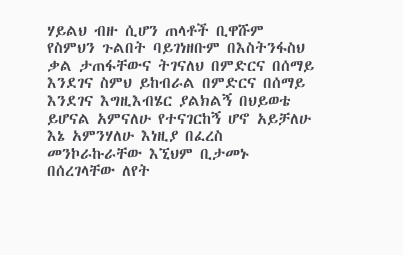ሃይልህ ብዙ ሲሆን ጠላቶች ቢዋሹም የስምህን ጉልበት ባይገነዘቡም በእስትንፋስህ ቃል ታጠፋቸውና ትገናለህ በምድርና በሰማይ እንደገና ስምህ ይከብራል በምድርና በሰማይ እንደገና እግዚእብሄር ያልክልኝ በህይወቴ ይሆናል አምናለሁ የተናገርከኝ ሆኖ አይቻለሁ እኔ አምንሃለሁ እነዚያ በፈረስ መንኮራኩራቸው እኚህም ቢታመኑ በሰረገላቸው ለየት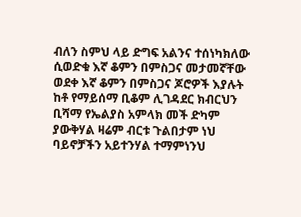ብለን ስምህ ላይ ድግፍ አልንና ተሰነካክለው ሲወድቁ እኛ ቆምን በምስጋና መታመኛቸው ወደቀ እኛ ቆምን በምስጋና ጆሮዎች እያሉት ከቶ የማይሰማ ቢቆም ሊገዳደር ክብርህን ቢሻማ የኤልያስ አምላክ መች ድካም ያውቅሃል ዛሬም ብርቱ ጉልበታም ነህ ባይኖቻችን አይተንሃል ተማምነንህ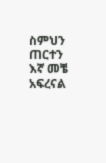ስምህን ጠርተን እኛ መቼ አፍረናል